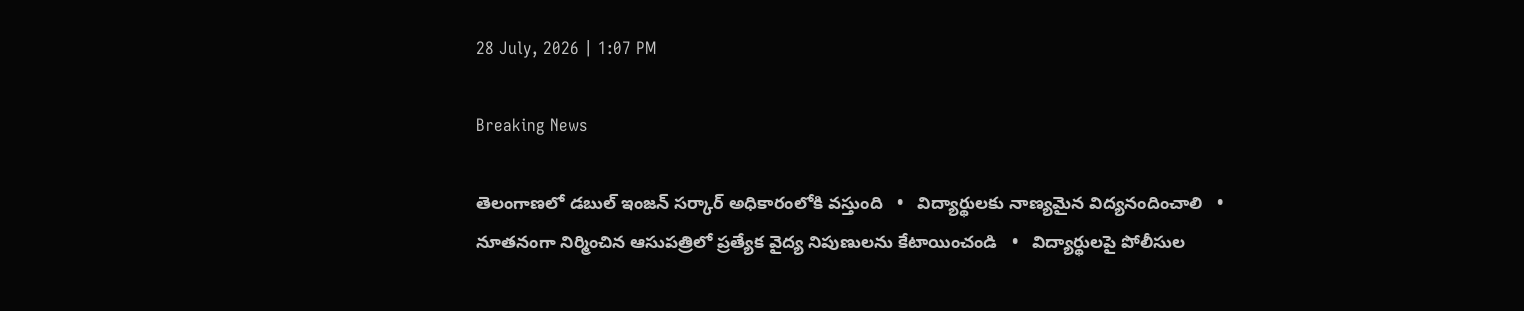28 July, 2026 | 1:07 PM

Breaking News

తెలంగాణలో డబుల్ ఇంజన్ సర్కార్ అధికారంలోకి వస్తుంది   •   విద్యార్థులకు నాణ్యమైన విద్యనందించాలి   •   నూతనంగా నిర్మించిన ఆసుపత్రిలో ప్రత్యేక వైద్య నిపుణులను కేటాయించండి   •   విద్యార్థులపై పోలీసుల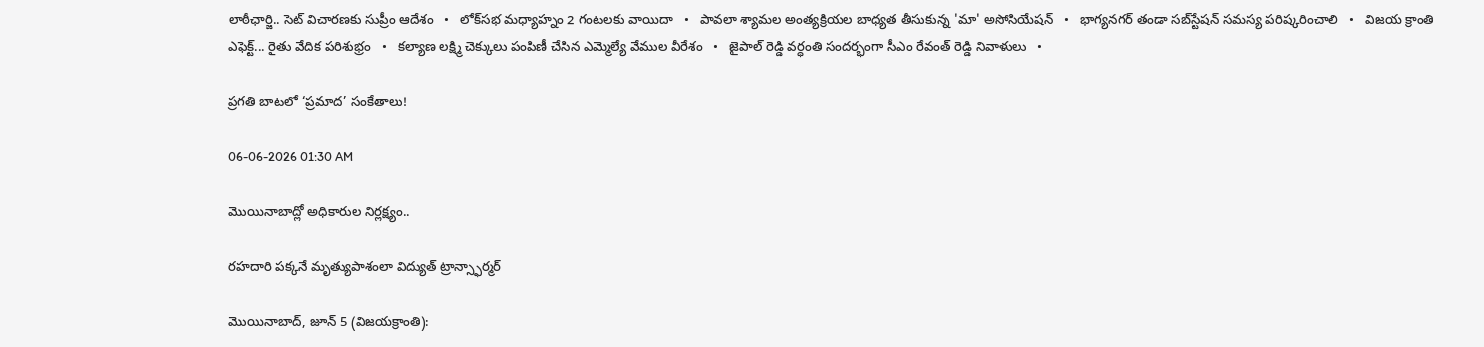లాఠీఛార్జి.. సెట్ విచారణకు సుప్రీం ఆదేశం   •   లోక్‌సభ మధ్యాహ్నం 2 గంటలకు వాయిదా   •   పావలా శ్యామల అంత్యక్రియల బాధ్యత తీసుకున్న 'మా' అసోసియేషన్   •   భాగ్యనగర్ తండా సబ్‌స్టేషన్ సమస్య పరిష్కరించాలి   •   విజయ క్రాంతి ఎఫెక్ట్... రైతు వేదిక పరిశుభ్రం   •   కల్యాణ లక్ష్మి చెక్కులు పంపిణీ చేసిన ఎమ్మెల్యే వేముల వీరేశం   •   జైపాల్ రెడ్డి వర్ధంతి సందర్భంగా సీఎం రేవంత్ రెడ్డి నివాళులు   •

ప్రగతి బాటలో ‘ప్రమాద’ సంకేతాలు!

06-06-2026 01:30 AM

మొయినాబాద్లో అధికారుల నిర్లక్ష్యం..

రహదారి పక్కనే మృత్యుపాశంలా విద్యుత్ ట్రాన్స్ఫార్మర్

మొయినాబాద్, జూన్ 5 (విజయక్రాంతి):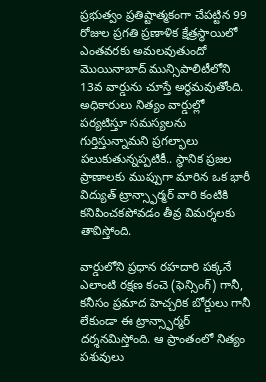ప్రభుత్వం ప్రతిష్టాత్మకంగా చేపట్టిన 99 రోజుల ప్రగతి ప్రణాళిక క్షేత్రస్థాయిలో ఎంతవరకు అమలవుతుందో మొయినాబాద్ మున్సిపాలిటీలోని 13వ వార్డును చూస్తే అర్థమవుతోంది. అధికారులు నిత్యం వార్డుల్లో పర్యటిస్తూ సమస్యలను గుర్తిస్తున్నామని ప్రగల్భాలు పలుకుతున్నప్పటికీ.. స్థానిక ప్రజల ప్రాణాలకు ముప్పుగా మారిన ఒక భారీ విద్యుత్ ట్రాన్స్ఫార్మర్ వారి కంటికి కనిపించకపోవడం తీవ్ర విమర్శలకు తావిస్తోంది.

వార్డులోని ప్రధాన రహదారి పక్కనే ఎలాంటి రక్షణ కంచె (ఫెన్సింగ్) గానీ, కనీసం ప్రమాద హెచ్చరిక బోర్డులు గానీ లేకుండా ఈ ట్రాన్స్ఫార్మర్ దర్శనమిస్తోంది. ఆ ప్రాంతంలో నిత్యం పశువులు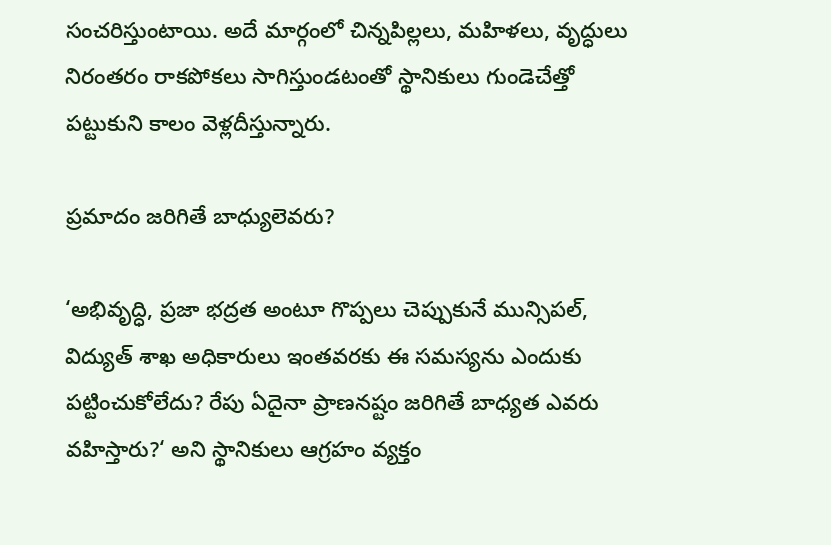సంచరిస్తుంటాయి. అదే మార్గంలో చిన్నపిల్లలు, మహిళలు, వృద్ధులు నిరంతరం రాకపోకలు సాగిస్తుండటంతో స్థానికులు గుండెచేత్తో పట్టుకుని కాలం వెళ్లదీస్తున్నారు.

ప్రమాదం జరిగితే బాధ్యులెవరు?

‘అభివృద్ధి, ప్రజా భద్రత అంటూ గొప్పలు చెప్పుకునే మున్సిపల్, విద్యుత్ శాఖ అధికారులు ఇంతవరకు ఈ సమస్యను ఎందుకు పట్టించుకోలేదు? రేపు ఏదైనా ప్రాణనష్టం జరిగితే బాధ్యత ఎవరు వహిస్తారు?‘ అని స్థానికులు ఆగ్రహం వ్యక్తం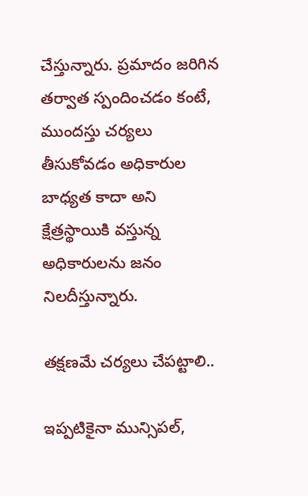చేస్తున్నారు. ప్రమాదం జరిగిన తర్వాత స్పందించడం కంటే, ముందస్తు చర్యలు తీసుకోవడం అధికారుల బాధ్యత కాదా అని క్షేత్రస్థాయికి వస్తున్న అధికారులను జనం నిలదీస్తున్నారు.

తక్షణమే చర్యలు చేపట్టాలి..

ఇప్పటికైనా మున్సిపల్,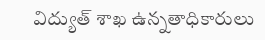విద్యుత్ శాఖ ఉన్నతాధికారులు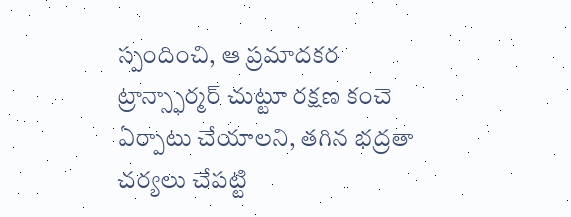స్పందించి, ఆ ప్రమాదకర ట్రాన్స్ఫార్మర్ చుట్టూ రక్షణ కంచె ఏర్పాటు చేయాలని, తగిన భద్రతా చర్యలు చేపట్టి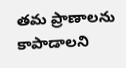తమ ప్రాణాలను కాపాడాలని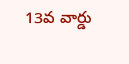13వ వార్డు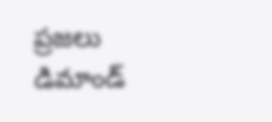ప్రజలు డిమాండ్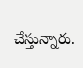చేస్తున్నారు.